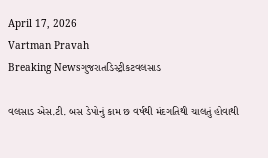April 17, 2026
Vartman Pravah
Breaking Newsગુજરાતડિસ્ટ્રીકટવલસાડ

વલસાડ એસ.ટી. બસ ડેપોનું કામ છ વર્ષથી મંદગતિથી ચાલતું હોવાથી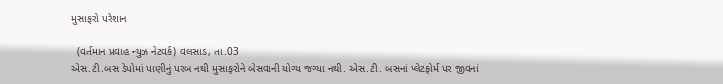મુસાફરો પરેશાન

  (વર્તમાન પ્રવાહ ન્‍યુઝ નેટવર્ક) વલસાડ, તા.03
એસ.ટી.બસ ડેપોમાં પાણીનું પરબ નથી મુસાફરોને બેસવાની યોગ્‍ય જગ્‍યા નથી. એસ.ટી. બસનાં પ્‍લેટફોર્મ પર જીવનાં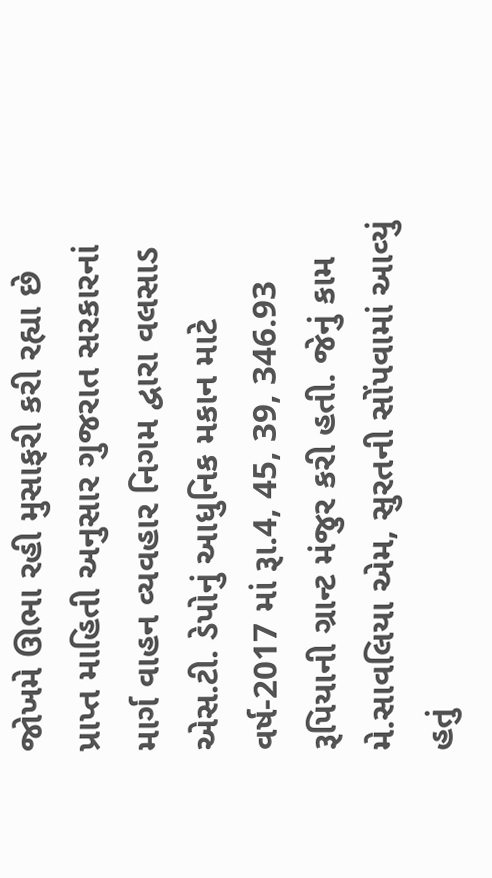જોખમે ઊભા રહી મુસાફરી કરી રહ્યા છે
પ્રાપ્ત માહિતી અનુસાર ગુજરાત સરકારનાં માર્ગ વાહન વ્‍યવહાર નિગમ દ્વારા વલસાડ એસ.ટી. ડેપોનું આધુનિક મકાન માટે વર્ષ-2017 માં રૂા.4, 45, 39, 346.93 રૂપિયાની ગ્રાન્‍ટ મંજુર કરી હતી. જેનું કામ મે.સાવલિયા એમ, સુરતની સોંપવામાં આવ્‍યું હતું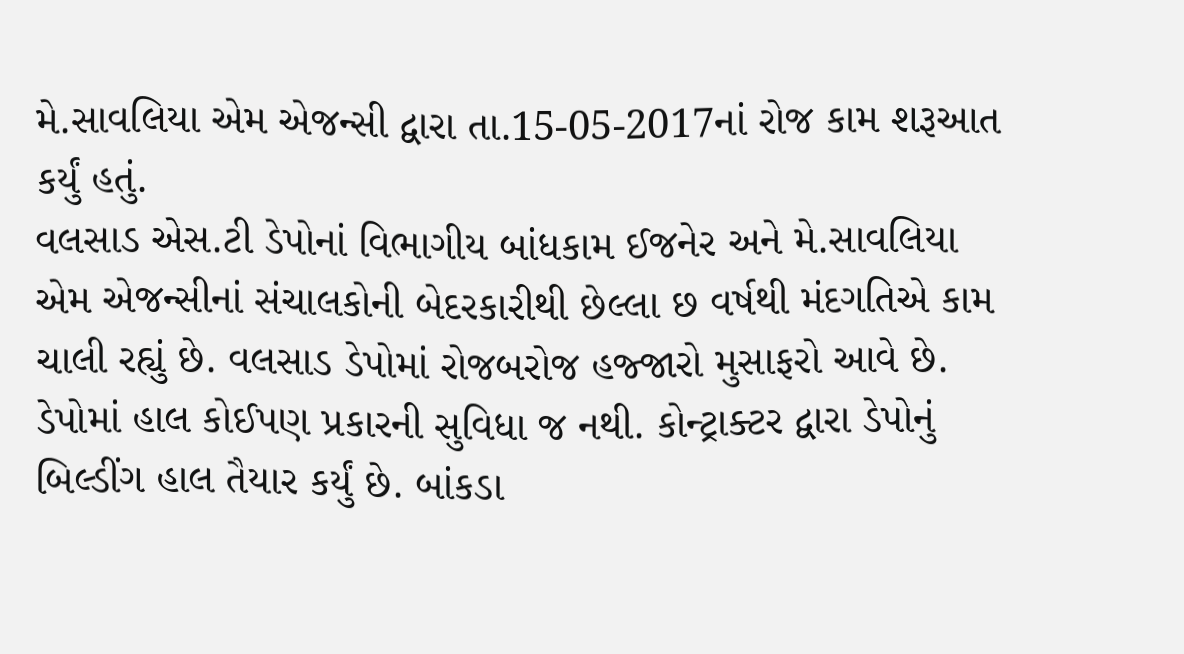મે.સાવલિયા એમ એજન્‍સી દ્વારા તા.15-05-2017નાં રોજ કામ શરૂઆત કર્યું હતું.
વલસાડ એસ.ટી ડેપોનાં વિભાગીય બાંધકામ ઈજનેર અને મે.સાવલિયા એમ એજન્‍સીનાં સંચાલકોની બેદરકારીથી છેલ્લા છ વર્ષથી મંદગતિએ કામ ચાલી રહ્યું છે. વલસાડ ડેપોમાં રોજબરોજ હજ્‍જારો મુસાફરો આવે છે. ડેપોમાં હાલ કોઈપણ પ્રકારની સુવિધા જ નથી. કોન્‍ટ્રાક્‍ટર દ્વારા ડેપોનું બિલ્‍ડીંગ હાલ તૈયાર કર્યું છે. બાંકડા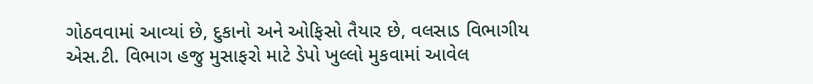ગોઠવવામાં આવ્‍યાં છે, દુકાનો અને ઓફિસો તૈયાર છે, વલસાડ વિભાગીય એસ.ટી. વિભાગ હજુ મુસાફરો માટે ડેપો ખુલ્લો મુકવામાં આવેલ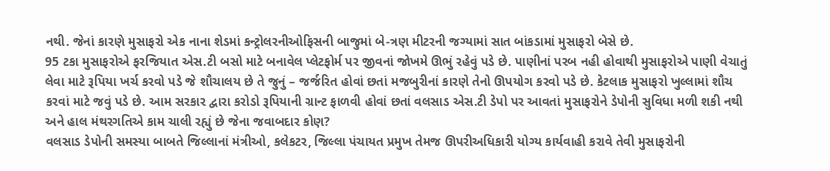નથી. જેનાં કારણે મુસાફરો એક નાના શેડમાં કન્‍ટ્રોલરનીઓફિસની બાજુમાં બે-ત્રણ મીટરની જગ્‍યામાં સાત બાંકડામાં મુસાફરો બેસે છે.
95 ટકા મુસાફરોએ ફરજિયાત એસ.ટી બસો માટે બનાવેલ પ્‍લેટફોર્મ પર જીવનાં જોખમે ઊભું રહેવું પડે છે. પાણીનાં પરબ નહી હોવાથી મુસાફરોએ પાણી વેચાતું લેવા માટે રૂપિયા ખર્ચ કરવો પડે જે શૌચાલય છે તે જુનું – જર્જરિત હોવાં છતાં મજબુરીનાં કારણે તેનો ઊપયોગ કરવો પડે છે. કેટલાક મુસાફરો ખુલ્લામાં શૌચ કરવાં માટે જવું પડે છે. આમ સરકાર દ્વારા કરોડો રૂપિયાની ગ્રાન્‍ટ ફાળવી હોવાં છતાં વલસાડ એસ.ટી ડેપો પર આવતાં મુસાફરોને ડેપોની સુવિધા મળી શકી નથી અને હાલ મંથરગતિએ કામ ચાલી રહ્યું છે જેના જવાબદાર કોણ?
વલસાડ ડેપોની સમસ્‍યા બાબતે જિલ્લાનાં મંત્રીઓ, કલેકટર, જિલ્લા પંચાયત પ્રમુખ તેમજ ઊપરીઅધિકારી યોગ્‍ય કાર્યવાહી કરાવે તેવી મુસાફરોની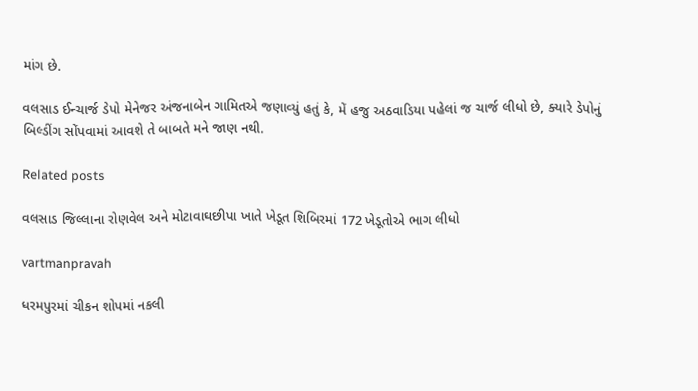માંગ છે.

વલસાડ ઈન્‍ચાર્જ ડેપો મેનેજર અંજનાબેન ગામિતએ જણાવ્‍યું હતું કે, મેં હજુ અઠવાડિયા પહેલાં જ ચાર્જ લીધો છે, ક્‍યારે ડેપોનું બિલ્‍ડીંગ સોંપવામાં આવશે તે બાબતે મને જાણ નથી.

Related posts

વલસાડ જિલ્લાના રોણવેલ અને મોટાવાઘછીપા ખાતે ખેડૂત શિબિરમાં 172 ખેડૂતોએ ભાગ લીધો

vartmanpravah

ધરમપુરમાં ચીકન શોપમાં નકલી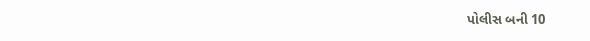પોલીસ બની 10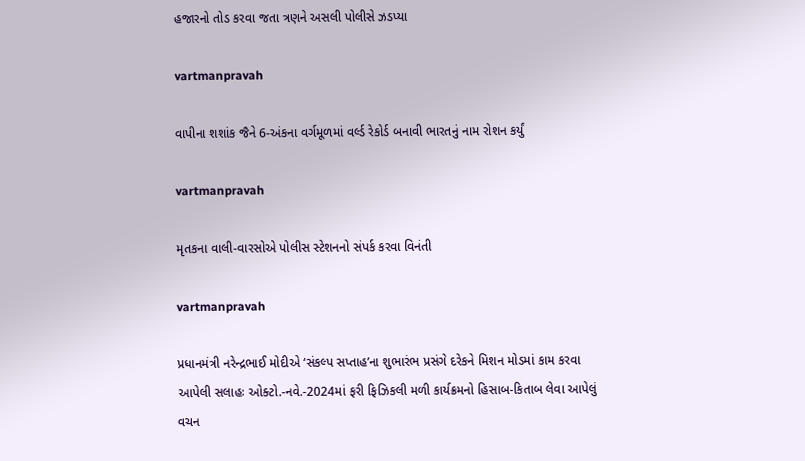હજારનો તોડ કરવા જતા ત્રણને અસલી પોલીસે ઝડપ્‍યા

vartmanpravah

વાપીના શશાંક જૈને 6-અંકના વર્ગમૂળમાં વર્લ્‍ડ રેકોર્ડ બનાવી ભારતનું નામ રોશન કર્યું

vartmanpravah

મૃતકના વાલી-વારસોએ પોલીસ સ્‍ટેશનનો સંપર્ક કરવા વિનંતી

vartmanpravah

પ્રધાનમંત્રી નરેન્‍દ્રભાઈ મોદીએ ‘સંકલ્‍પ સપ્તાહ’ના શુભારંભ પ્રસંગે દરેકને મિશન મોડમાં કામ કરવા આપેલી સલાહઃ ઓક્‍ટો.-નવે.-2024માં ફરી ફિઝિકલી મળી કાર્યક્રમનો હિસાબ-કિતાબ લેવા આપેલું વચન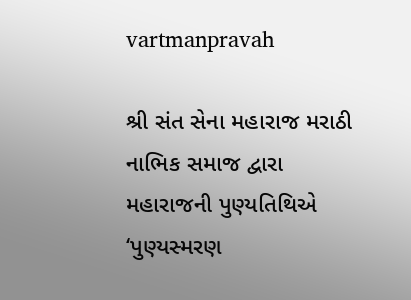vartmanpravah

શ્રી સંત સેના મહારાજ મરાઠી નાભિક સમાજ દ્વારા મહારાજની પુણ્‍યતિથિએ ‘પુણ્‍યસ્‍મરણ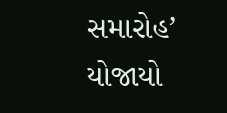સમારોહ’ યોજાયો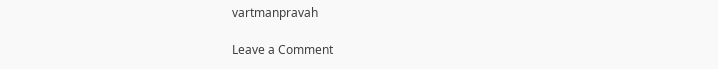vartmanpravah

Leave a Comment